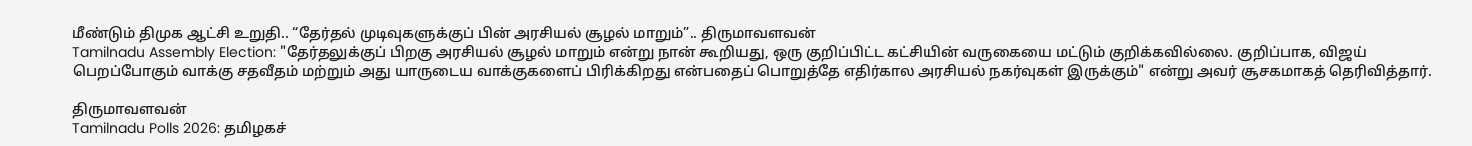மீண்டும் திமுக ஆட்சி உறுதி.. “தேர்தல் முடிவுகளுக்குப் பின் அரசியல் சூழல் மாறும்”.. திருமாவளவன்
Tamilnadu Assembly Election: "தேர்தலுக்குப் பிறகு அரசியல் சூழல் மாறும் என்று நான் கூறியது, ஒரு குறிப்பிட்ட கட்சியின் வருகையை மட்டும் குறிக்கவில்லை. குறிப்பாக, விஜய் பெறப்போகும் வாக்கு சதவீதம் மற்றும் அது யாருடைய வாக்குகளைப் பிரிக்கிறது என்பதைப் பொறுத்தே எதிர்கால அரசியல் நகர்வுகள் இருக்கும்" என்று அவர் சூசகமாகத் தெரிவித்தார்.

திருமாவளவன்
Tamilnadu Polls 2026: தமிழகச்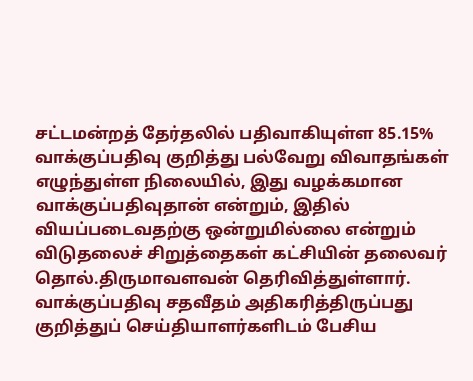சட்டமன்றத் தேர்தலில் பதிவாகியுள்ள 85.15% வாக்குப்பதிவு குறித்து பல்வேறு விவாதங்கள் எழுந்துள்ள நிலையில், இது வழக்கமான வாக்குப்பதிவுதான் என்றும், இதில் வியப்படைவதற்கு ஒன்றுமில்லை என்றும் விடுதலைச் சிறுத்தைகள் கட்சியின் தலைவர் தொல்.திருமாவளவன் தெரிவித்துள்ளார். வாக்குப்பதிவு சதவீதம் அதிகரித்திருப்பது குறித்துப் செய்தியாளர்களிடம் பேசிய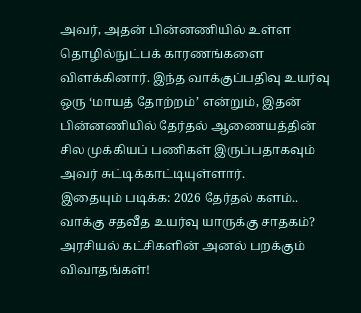அவர், அதன் பின்னணியில் உள்ள தொழில்நுட்பக் காரணங்களை விளக்கினார். இந்த வாக்குப்பதிவு உயர்வு ஒரு ‘மாயத் தோற்றம்’ என்றும், இதன் பின்னணியில் தேர்தல் ஆணையத்தின் சில முக்கியப் பணிகள் இருப்பதாகவும் அவர் சுட்டிக்காட்டியுள்ளார்.
இதையும் படிக்க: 2026 தேர்தல் களம்.. வாக்கு சதவீத உயர்வு யாருக்கு சாதகம்? அரசியல் கட்சிகளின் அனல் பறக்கும் விவாதங்கள்!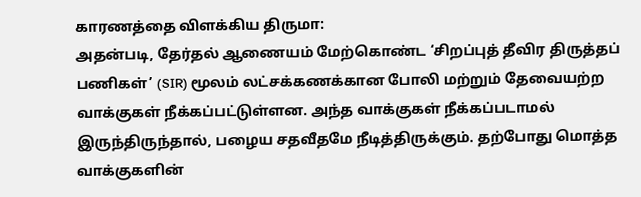காரணத்தை விளக்கிய திருமா:
அதன்படி, தேர்தல் ஆணையம் மேற்கொண்ட ‘சிறப்புத் தீவிர திருத்தப் பணிகள்’ (SIR) மூலம் லட்சக்கணக்கான போலி மற்றும் தேவையற்ற வாக்குகள் நீக்கப்பட்டுள்ளன. அந்த வாக்குகள் நீக்கப்படாமல் இருந்திருந்தால், பழைய சதவீதமே நீடித்திருக்கும். தற்போது மொத்த வாக்குகளின்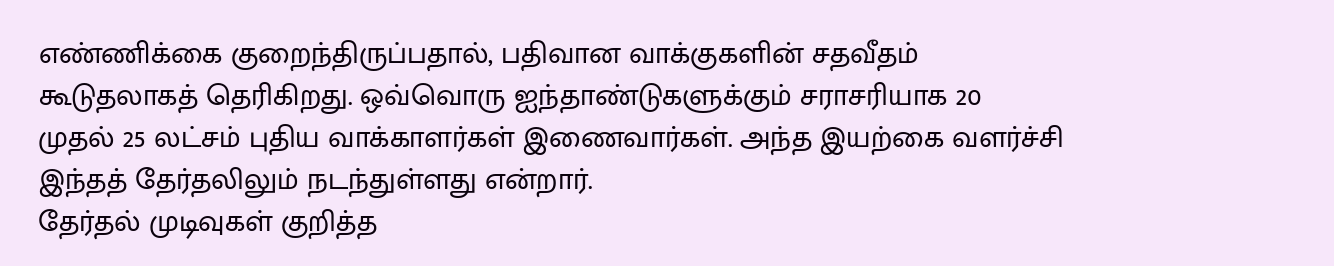எண்ணிக்கை குறைந்திருப்பதால், பதிவான வாக்குகளின் சதவீதம் கூடுதலாகத் தெரிகிறது. ஒவ்வொரு ஐந்தாண்டுகளுக்கும் சராசரியாக 20 முதல் 25 லட்சம் புதிய வாக்காளர்கள் இணைவார்கள். அந்த இயற்கை வளர்ச்சி இந்தத் தேர்தலிலும் நடந்துள்ளது என்றார்.
தேர்தல் முடிவுகள் குறித்த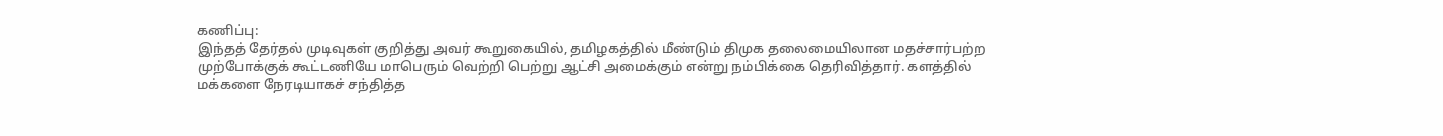கணிப்பு:
இந்தத் தேர்தல் முடிவுகள் குறித்து அவர் கூறுகையில், தமிழகத்தில் மீண்டும் திமுக தலைமையிலான மதச்சார்பற்ற முற்போக்குக் கூட்டணியே மாபெரும் வெற்றி பெற்று ஆட்சி அமைக்கும் என்று நம்பிக்கை தெரிவித்தார். களத்தில் மக்களை நேரடியாகச் சந்தித்த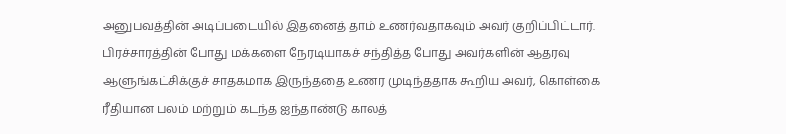அனுபவத்தின் அடிப்படையில் இதனைத் தாம் உணர்வதாகவும் அவர் குறிப்பிட்டார். பிரச்சாரத்தின் போது மக்களை நேரடியாகச் சந்தித்த போது அவர்களின் ஆதரவு ஆளுங்கட்சிக்குச் சாதகமாக இருந்ததை உணர முடிந்ததாக கூறிய அவர், கொள்கை ரீதியான பலம் மற்றும் கடந்த ஐந்தாண்டு காலத்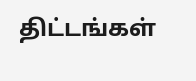திட்டங்கள்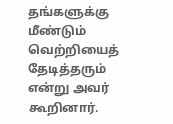தங்களுக்கு மீண்டும் வெற்றியைத் தேடித்தரும் என்று அவர் கூறினார்.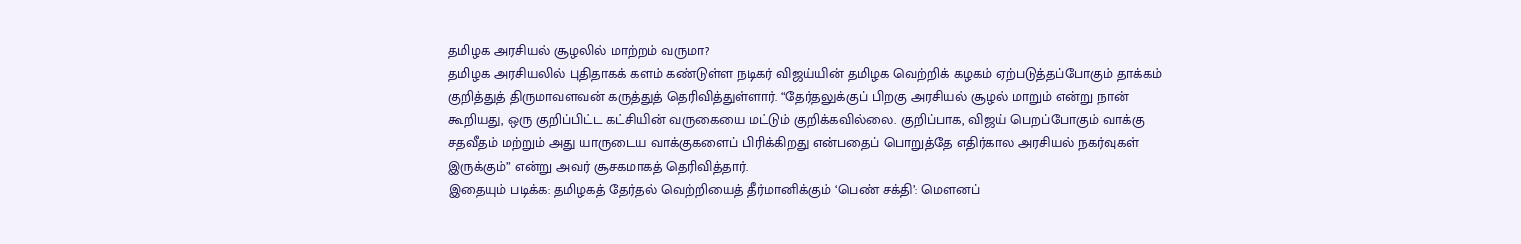தமிழக அரசியல் சூழலில் மாற்றம் வருமா?
தமிழக அரசியலில் புதிதாகக் களம் கண்டுள்ள நடிகர் விஜய்யின் தமிழக வெற்றிக் கழகம் ஏற்படுத்தப்போகும் தாக்கம் குறித்துத் திருமாவளவன் கருத்துத் தெரிவித்துள்ளார். “தேர்தலுக்குப் பிறகு அரசியல் சூழல் மாறும் என்று நான் கூறியது, ஒரு குறிப்பிட்ட கட்சியின் வருகையை மட்டும் குறிக்கவில்லை. குறிப்பாக, விஜய் பெறப்போகும் வாக்கு சதவீதம் மற்றும் அது யாருடைய வாக்குகளைப் பிரிக்கிறது என்பதைப் பொறுத்தே எதிர்கால அரசியல் நகர்வுகள் இருக்கும்” என்று அவர் சூசகமாகத் தெரிவித்தார்.
இதையும் படிக்க: தமிழகத் தேர்தல் வெற்றியைத் தீர்மானிக்கும் ‘பெண் சக்தி’: மௌனப்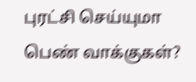புரட்சி செய்யுமா பெண் வாக்குகள்?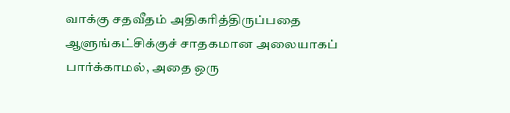வாக்கு சதவீதம் அதிகரித்திருப்பதை ஆளுங்கட்சிக்குச் சாதகமான அலையாகப் பார்க்காமல், அதை ஒரு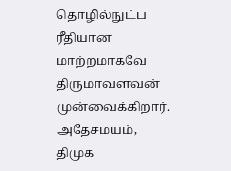தொழில்நுட்ப ரீதியான மாற்றமாகவே திருமாவளவன் முன்வைக்கிறார். அதேசமயம், திமுக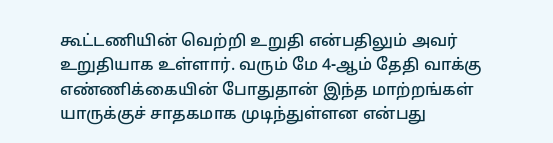கூட்டணியின் வெற்றி உறுதி என்பதிலும் அவர் உறுதியாக உள்ளார். வரும் மே 4-ஆம் தேதி வாக்கு எண்ணிக்கையின் போதுதான் இந்த மாற்றங்கள் யாருக்குச் சாதகமாக முடிந்துள்ளன என்பது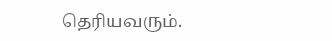தெரியவரும்.